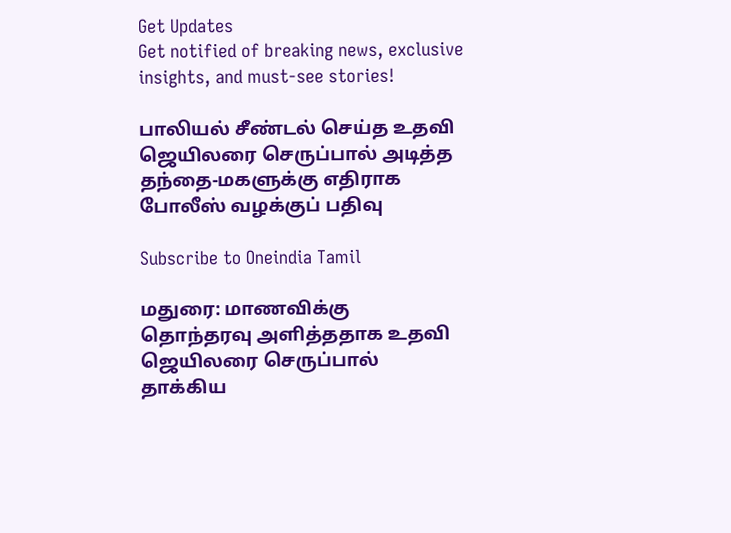Get Updates
Get notified of breaking news, exclusive insights, and must-see stories!

பாலியல் சீண்டல் செய்த உதவி ஜெயிலரை செருப்பால் அடித்த தந்தை-மகளுக்கு எதிராக போலீஸ் வழக்குப் பதிவு

Subscribe to Oneindia Tamil

மதுரை: மாணவிக்கு தொந்தரவு அளித்ததாக உதவி ஜெயிலரை செருப்பால் தாக்கிய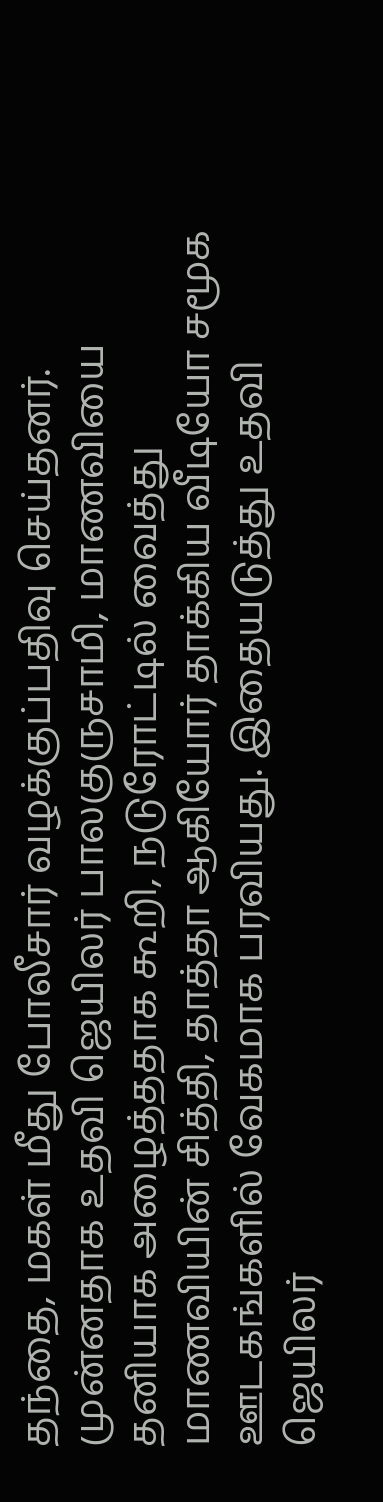தந்தை, மகள் மீது போலீசார் வழக்குப்பதிவு செய்தனர். முன்னதாக உதவி ஜெயிலர் பாலகுருசாமி, மாணவியை தனியாக அழைத்ததாக கூறி, நடுரோட்டில் வைத்து மாணவியின் சித்தி, தாத்தா ஆகியோர் தாக்கிய வீடியோ சமூக ஊடகங்களில் வேகமாக பரவியது. இதையடுத்து உதவி ஜெயிலர்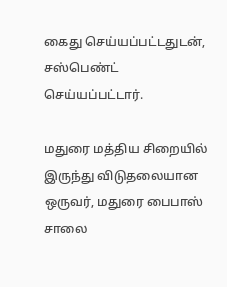கைது செய்யப்பட்டதுடன், சஸ்பெண்ட் செய்யப்பட்டார்.

மதுரை மத்திய சிறையில் இருந்து விடுதலையான ஒருவர், மதுரை பைபாஸ் சாலை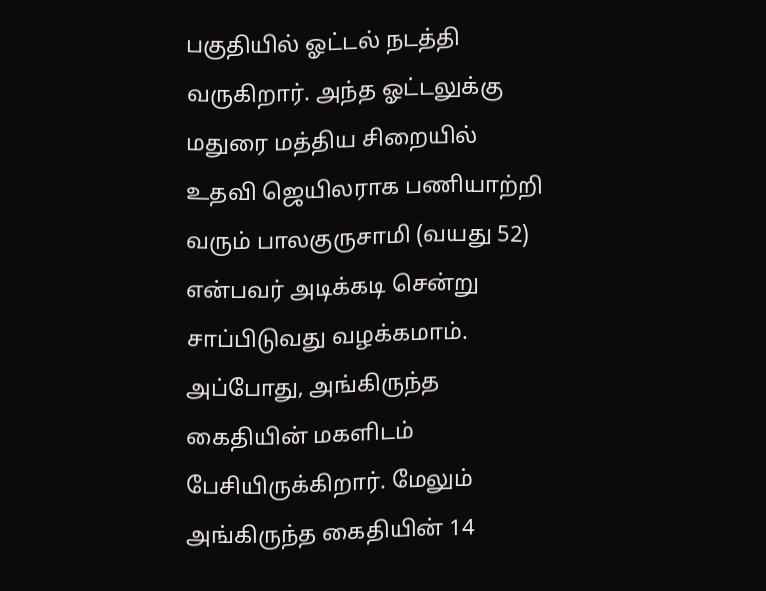பகுதியில் ஓட்டல் நடத்தி வருகிறார். அந்த ஓட்டலுக்கு மதுரை மத்திய சிறையில் உதவி ஜெயிலராக பணியாற்றி வரும் பாலகுருசாமி (வயது 52) என்பவர் அடிக்கடி சென்று சாப்பிடுவது வழக்கமாம். அப்போது, அங்கிருந்த கைதியின் மகளிடம் பேசியிருக்கிறார். மேலும் அங்கிருந்த கைதியின் 14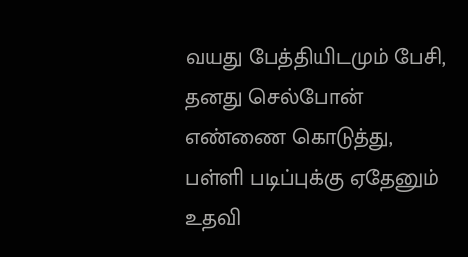வயது பேத்தியிடமும் பேசி, தனது செல்போன் எண்ணை கொடுத்து, பள்ளி படிப்புக்கு ஏதேனும் உதவி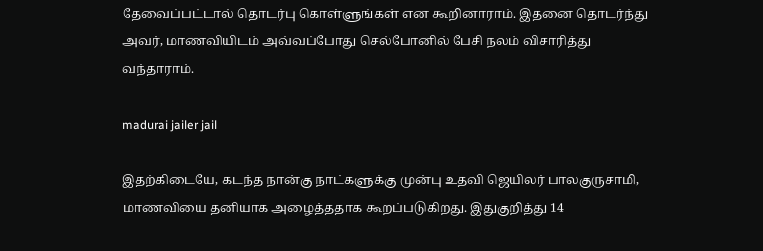தேவைப்பட்டால் தொடர்பு கொள்ளுங்கள் என கூறினாராம். இதனை தொடர்ந்து அவர், மாணவியிடம் அவ்வப்போது செல்போனில் பேசி நலம் விசாரித்து வந்தாராம்.

madurai jailer jail

இதற்கிடையே, கடந்த நான்கு நாட்களுக்கு முன்பு உதவி ஜெயிலர் பாலகுருசாமி, மாணவியை தனியாக அழைத்ததாக கூறப்படுகிறது. இதுகுறித்து 14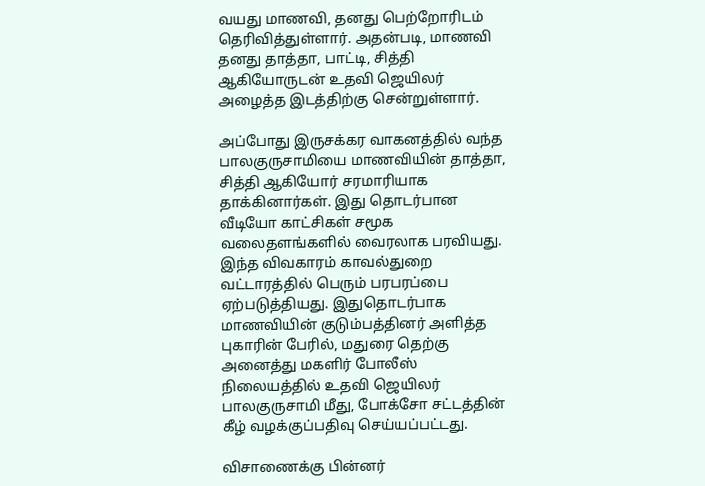வயது மாணவி, தனது பெற்றோரிடம் தெரிவித்துள்ளார். அதன்படி, மாணவி தனது தாத்தா, பாட்டி, சித்தி ஆகியோருடன் உதவி ஜெயிலர் அழைத்த இடத்திற்கு சென்றுள்ளார்.

அப்போது இருசக்கர வாகனத்தில் வந்த பாலகுருசாமியை மாணவியின் தாத்தா, சித்தி ஆகியோர் சரமாரியாக தாக்கினார்கள். இது தொடர்பான வீடியோ காட்சிகள் சமூக வலைதளங்களில் வைரலாக பரவியது. இந்த விவகாரம் காவல்துறை வட்டாரத்தில் பெரும் பரபரப்பை ஏற்படுத்தியது. இதுதொடர்பாக மாணவியின் குடும்பத்தினர் அளித்த புகாரின் பேரில், மதுரை தெற்கு அனைத்து மகளிர் போலீஸ் நிலையத்தில் உதவி ஜெயிலர் பாலகுருசாமி மீது, போக்சோ சட்டத்தின் கீழ் வழக்குப்பதிவு செய்யப்பட்டது.

விசாணைக்கு பின்னர்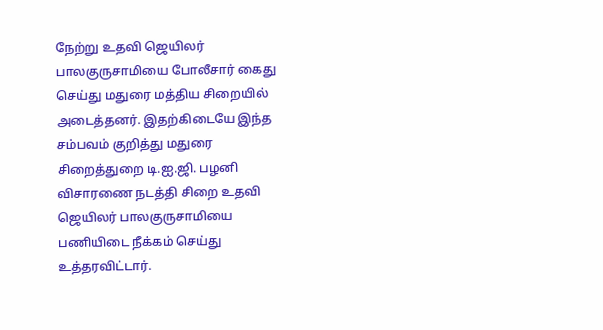நேற்று உதவி ஜெயிலர் பாலகுருசாமியை போலீசார் கைது செய்து மதுரை மத்திய சிறையில் அடைத்தனர். இதற்கிடையே இந்த சம்பவம் குறித்து மதுரை சிறைத்துறை டி.ஐ.ஜி. பழனி விசாரணை நடத்தி சிறை உதவி ஜெயிலர் பாலகுருசாமியை பணியிடை நீக்கம் செய்து உத்தரவிட்டார்.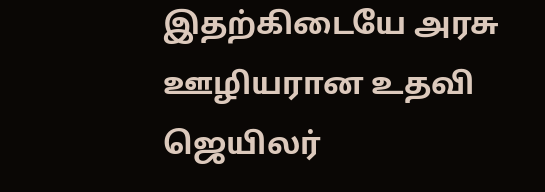இதற்கிடையே அரசு ஊழியரான உதவி ஜெயிலர்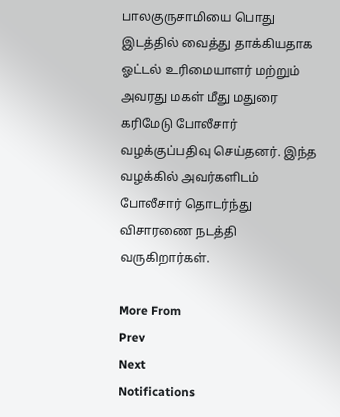பாலகுருசாமியை பொது இடத்தில் வைத்து தாக்கியதாக ஓட்டல் உரிமையாளர் மற்றும் அவரது மகள் மீது மதுரை கரிமேடு போலீசார் வழக்குப்பதிவு செய்தனர். இந்த வழக்கில் அவர்களிடம் போலீசார் தொடர்ந்து விசாரணை நடத்தி வருகிறார்கள்.

More From
Prev
Next
Notifications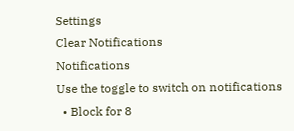Settings
Clear Notifications
Notifications
Use the toggle to switch on notifications
  • Block for 8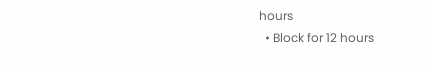hours
  • Block for 12 hours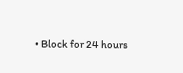• Block for 24 hours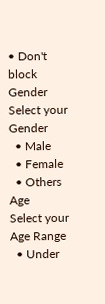• Don't block
Gender
Select your Gender
  • Male
  • Female
  • Others
Age
Select your Age Range
  • Under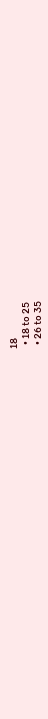18
  • 18 to 25
  • 26 to 35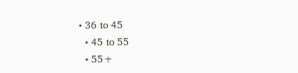• 36 to 45
  • 45 to 55
  • 55+